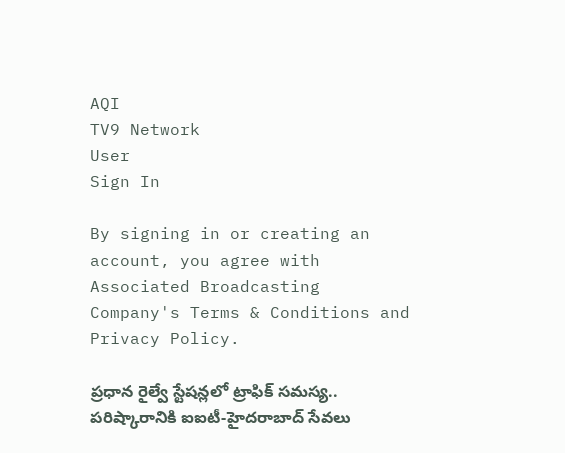AQI
TV9 Network
User
Sign In

By signing in or creating an account, you agree with Associated Broadcasting Company's Terms & Conditions and Privacy Policy.

ప్రధాన రైల్వే స్టేషన్లలో ట్రాఫిక్ సమస్య.. పరిష్కారానికి ఐఐటీ-హైదరాబాద్‌ సేవలు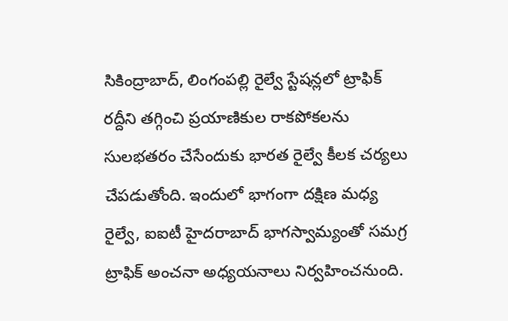సికింద్రాబాద్, లింగంపల్లి రైల్వే స్టేషన్లలో ట్రాఫిక్ రద్దీని తగ్గించి ప్రయాణికుల రాకపోకలను సులభతరం చేసేందుకు భారత రైల్వే కీలక చర్యలు చేపడుతోంది. ఇందులో భాగంగా దక్షిణ మధ్య రైల్వే, ఐఐటీ హైదరాబాద్ భాగస్వామ్యంతో సమగ్ర ట్రాఫిక్ అంచనా అధ్యయనాలు నిర్వహించనుంది.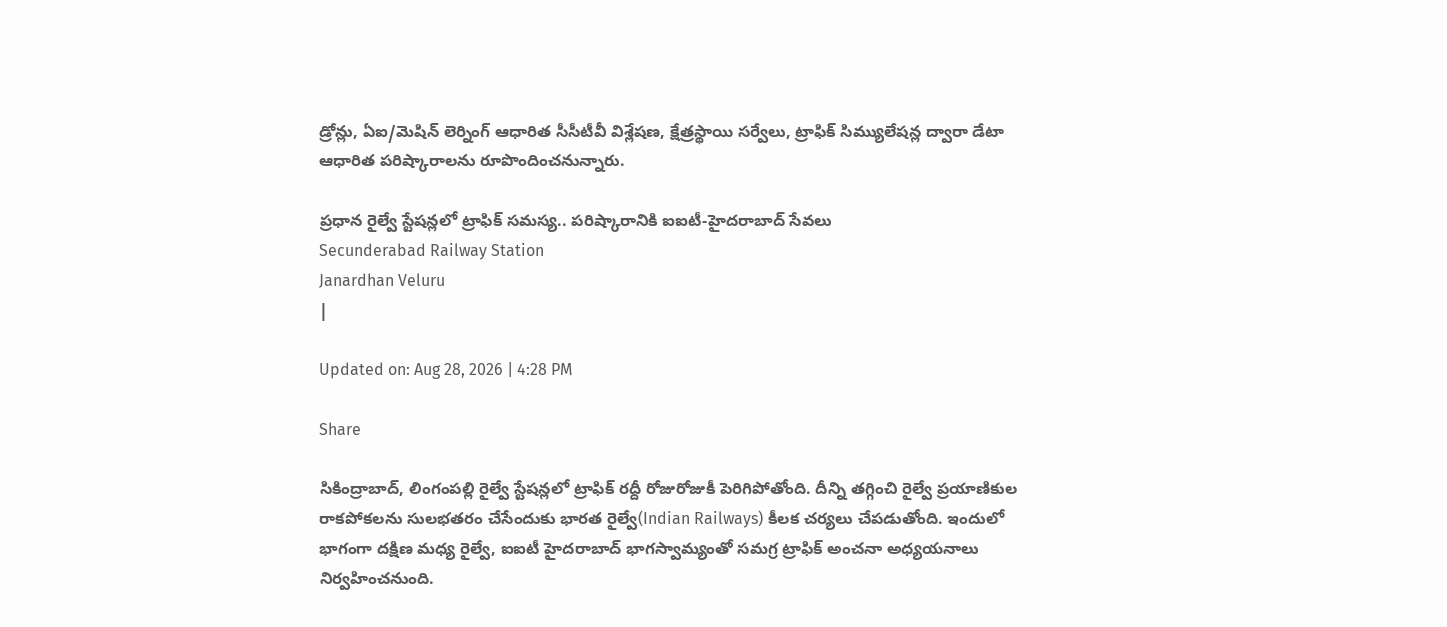డ్రోన్లు, ఏఐ/మెషిన్ లెర్నింగ్ ఆధారిత సీసీటీవీ విశ్లేషణ, క్షేత్రస్థాయి సర్వేలు, ట్రాఫిక్ సిమ్యులేషన్ల ద్వారా డేటా ఆధారిత పరిష్కారాలను రూపొందించనున్నారు.

ప్రధాన రైల్వే స్టేషన్లలో ట్రాఫిక్ సమస్య.. పరిష్కారానికి ఐఐటీ-హైదరాబాద్‌ సేవలు
Secunderabad Railway Station
Janardhan Veluru
|

Updated on: Aug 28, 2026 | 4:28 PM

Share

సికింద్రాబాద్, లింగంపల్లి రైల్వే స్టేషన్లలో ట్రాఫిక్ రద్దీ రోజురోజుకీ పెరిగిపోతోంది. దీన్ని తగ్గించి రైల్వే ప్రయాణికుల రాకపోకలను సులభతరం చేసేందుకు భారత రైల్వే(Indian Railways) కీలక చర్యలు చేపడుతోంది. ఇందులో భాగంగా దక్షిణ మధ్య రైల్వే, ఐఐటీ హైదరాబాద్ భాగస్వామ్యంతో సమగ్ర ట్రాఫిక్ అంచనా అధ్యయనాలు నిర్వహించనుంది.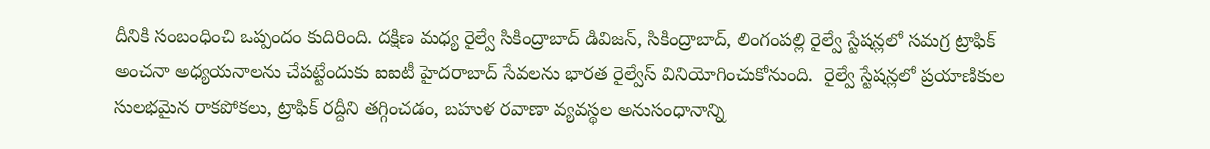దీనికి సంబంధించి ఒప్పందం కుదిరింది. దక్షిణ మధ్య రైల్వే సికింద్రాబాద్ డివిజన్, సికింద్రాబాద్, లింగంపల్లి రైల్వే స్టేషన్లలో సమగ్ర ట్రాఫిక్ అంచనా అధ్యయనాలను చేపట్టేందుకు ఐఐటీ హైదరాబాద్ సేవలను భారత రైల్వేస్ వినియోగించుకోనుంది.  రైల్వే స్టేషన్లలో ప్రయాణికుల సులభమైన రాకపోకలు, ట్రాఫిక్ రద్దీని తగ్గించడం, బహుళ రవాణా వ్యవస్థల అనుసంధానాన్ని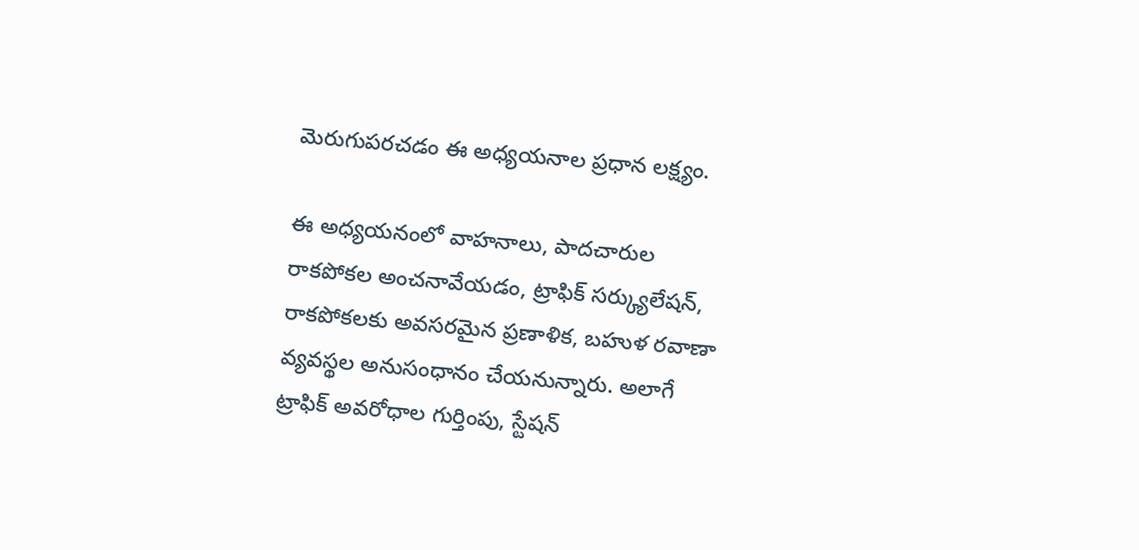మెరుగుపరచడం ఈ అధ్యయనాల ప్రధాన లక్ష్యం.

ఈ అధ్యయనంలో వాహనాలు, పాదచారుల రాకపోకల అంచనావేయడం, ట్రాఫిక్ సర్క్యులేషన్, రాకపోకలకు అవసరమైన ప్రణాళిక, బహుళ రవాణా వ్యవస్థల అనుసంధానం చేయనున్నారు. అలాగే ట్రాఫిక్ అవరోధాల గుర్తింపు, స్టేషన్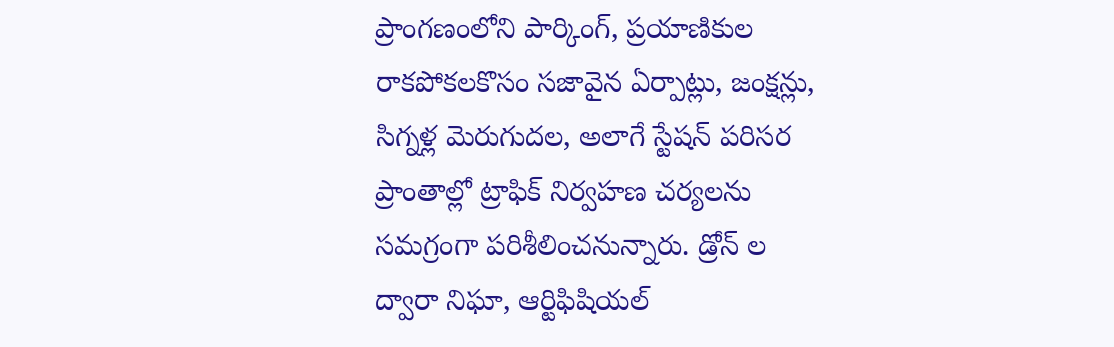ప్రాంగణంలోని పార్కింగ్, ప్రయాణికుల రాకపోకలకొసం సజావైన ఏర్పాట్లు, జంక్షన్లు,  సిగ్నళ్ల మెరుగుదల, అలాగే స్టేషన్ పరిసర ప్రాంతాల్లో ట్రాఫిక్ నిర్వహణ చర్యలను సమగ్రంగా పరిశీలించనున్నారు. డ్రోన్ ల ద్వారా నిఘా, ఆర్టిఫిషియల్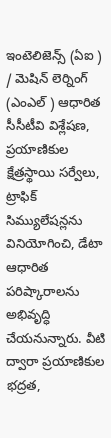ఇంటెలిజెన్స్ (ఏఐ ) / మెషిన్ లెర్నింగ్ (ఎంఎల్ ) ఆధారిత సీసీటీవి విశ్లేషణ, ప్రయాణికుల క్షేత్రస్థాయి సర్వేలు, ట్రాఫిక్ సిమ్యులేషన్లను వినియోగించి, డేటా ఆధారిత పరిష్కారాలను అభివృద్ధి చేయనున్నారు. వీటి ద్వారా ప్రయాణికుల భద్రత,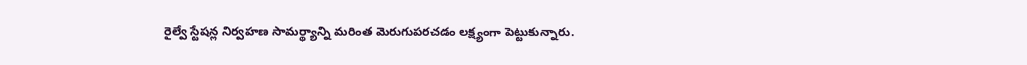రైల్వే స్టేషన్ల నిర్వహణ సామర్థ్యాన్ని మరింత మెరుగుపరచడం లక్ష్యంగా పెట్టుకున్నారు.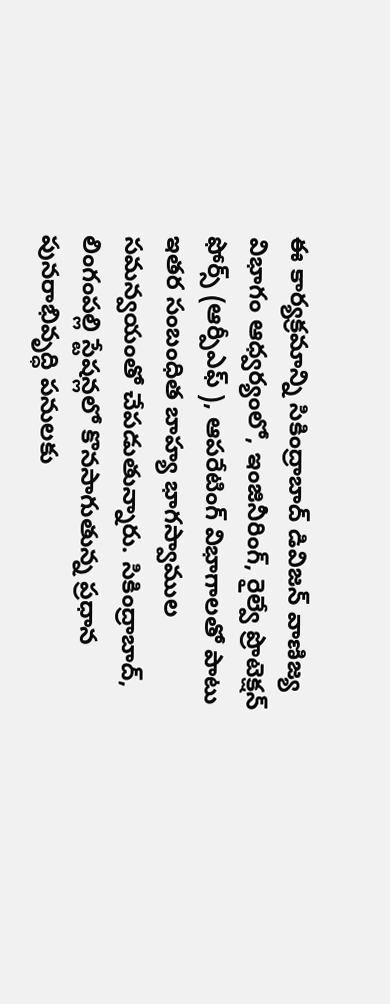ఈ కార్యక్రమాన్ని సికింద్రాబాద్ డివిజన్ వాణిజ్య విభాగం ఆధ్వర్యంలో, ఇంజినీరింగ్, రైల్వే ప్రొటెక్షన్ ఫోర్స్ (ఆర్పీఎఫ్ ), ఆపరేటింగ్ విభాగాలతో పాటు ఇతర సంబంధిత బాహ్య భాగస్వాముల సమన్వయంతో చేపడుతున్నారు. సికింద్రాబాద్, లింగంపల్లి స్టేషన్లలో కొనసాగుతున్న ప్రధాన పునరాభివృద్ధి పనులకు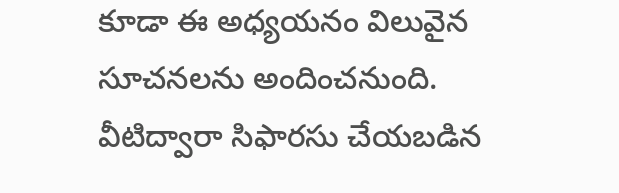కూడా ఈ అధ్యయనం విలువైన సూచనలను అందించనుంది. వీటిద్వారా సిఫారసు చేయబడిన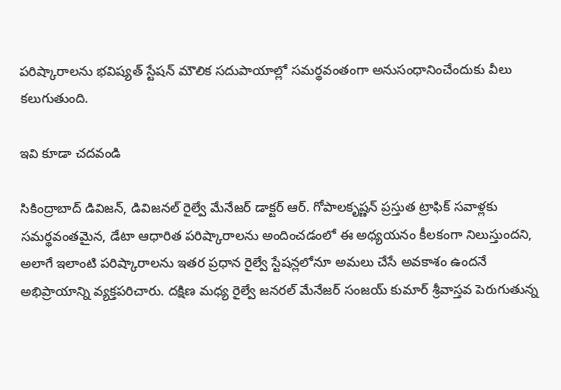పరిష్కారాలను భవిష్యత్ స్టేషన్ మౌలిక సదుపాయాల్లో సమర్థవంతంగా అనుసంధానించేందుకు వీలు కలుగుతుంది.

ఇవి కూడా చదవండి

సికింద్రాబాద్ డివిజన్, డివిజనల్ రైల్వే మేనేజర్ డాక్టర్ ఆర్. గోపాలకృష్ణన్ ప్రస్తుత ట్రాఫిక్ సవాళ్లకు సమర్థవంతమైన, డేటా ఆధారిత పరిష్కారాలను అందించడంలో ఈ అధ్యయనం కీలకంగా నిలుస్తుందని, అలాగే ఇలాంటి పరిష్కారాలను ఇతర ప్రధాన రైల్వే స్టేషన్లలోనూ అమలు చేసే అవకాశం ఉందనే అభిప్రాయాన్ని వ్యక్తపరిచారు. దక్షిణ మధ్య రైల్వే జనరల్ మేనేజర్ సంజయ్ కుమార్ శ్రీవాస్తవ పెరుగుతున్న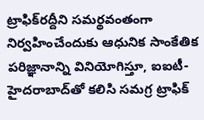ట్రాఫిక్‌రద్దీని సమర్థవంతంగా నిర్వహించేందుకు ఆధునిక సాంకేతిక పరిజ్ఞానాన్ని వినియోగిస్తూ, ఐఐటీ-హైదరాబాద్‌తో కలిసి సమగ్ర ట్రాఫిక్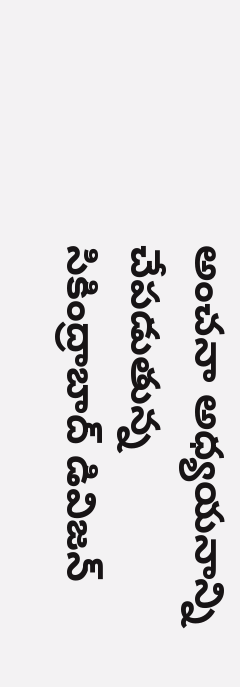అంచనా అధ్యయనాన్ని చేపడుతున్న సికింద్రాబాద్ డివిజన్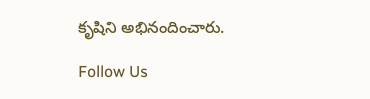కృషిని అభినందించారు.

Follow Us